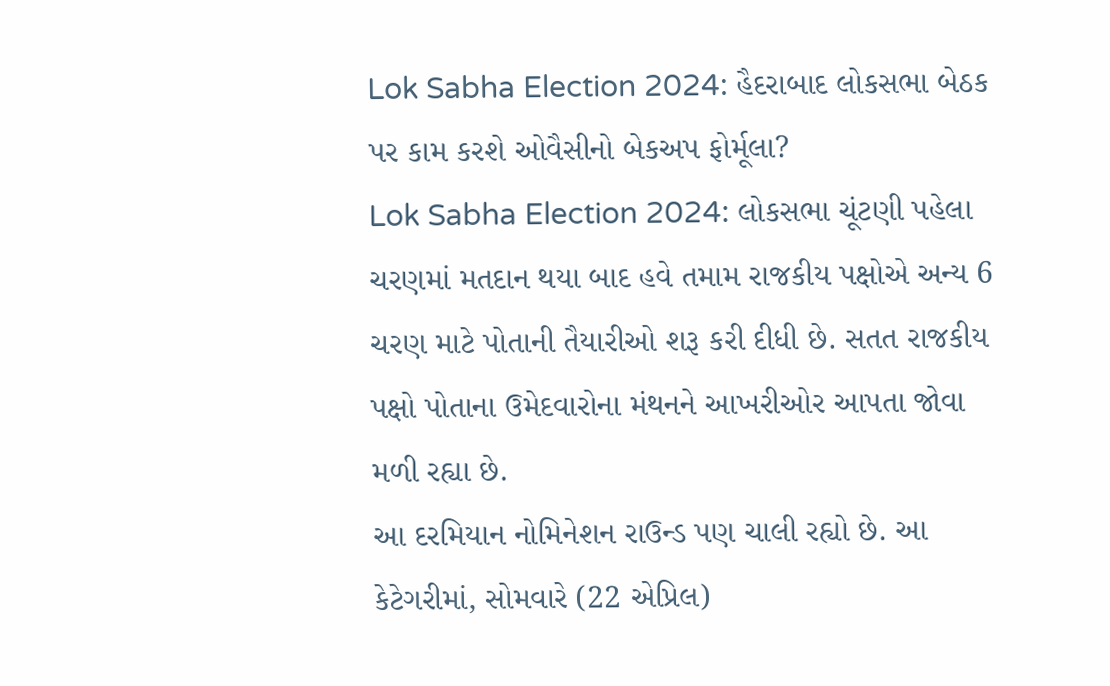Lok Sabha Election 2024: હૈદરાબાદ લોકસભા બેઠક પર કામ કરશે ઓવૈસીનો બેકઅપ ફોર્મૂલા?
Lok Sabha Election 2024: લોકસભા ચૂંટણી પહેલા ચરણમાં મતદાન થયા બાદ હવે તમામ રાજકીય પક્ષોએ અન્ય 6 ચરણ માટે પોતાની તૈયારીઓ શરૂ કરી દીધી છે. સતત રાજકીય પક્ષો પોતાના ઉમેદવારોના મંથનને આખરીઓર આપતા જોવા મળી રહ્યા છે.
આ દરમિયાન નોમિનેશન રાઉન્ડ પણ ચાલી રહ્યો છે. આ કેટેગરીમાં, સોમવારે (22 એપ્રિલ)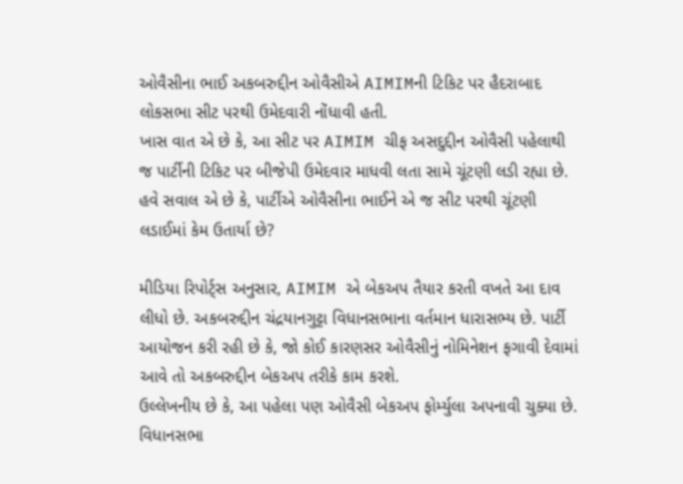ઓવૈસીના ભાઈ અકબરુદ્દીન ઓવૈસીએ AIMIMની ટિકિટ પર હૈદરાબાદ લોકસભા સીટ પરથી ઉમેદવારી નોંધાવી હતી.
ખાસ વાત એ છે કે, આ સીટ પર AIMIM ચીફ અસદુદ્દીન ઓવૈસી પહેલાથી જ પાર્ટીની ટિકિટ પર બીજેપી ઉમેદવાર માધવી લતા સામે ચૂંટણી લડી રહ્યા છે. હવે સવાલ એ છે કે, પાર્ટીએ ઓવૈસીના ભાઈને એ જ સીટ પરથી ચૂંટણી લડાઈમાં કેમ ઉતાર્યા છે?

મીડિયા રિપોર્ટ્સ અનુસાર, AIMIM એ બેકઅપ તૈયાર કરતી વખતે આ દાવ લીધો છે. અકબરુદ્દીન ચંદ્રયાનગુટ્ટા વિધાનસભાના વર્તમાન ધારાસભ્ય છે. પાર્ટી આયોજન કરી રહી છે કે, જો કોઈ કારણસર ઓવૈસીનું નોમિનેશન ફગાવી દેવામાં આવે તો અકબરુદ્દીન બેકઅપ તરીકે કામ કરશે.
ઉલ્લેખનીય છે કે, આ પહેલા પણ ઓવૈસી બેકઅપ ફોર્મ્યુલા અપનાવી ચુક્યા છે. વિધાનસભા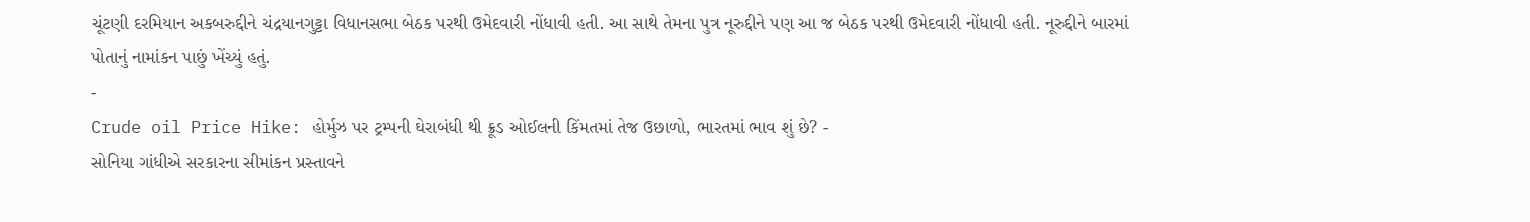ચૂંટણી દરમિયાન અકબરુદ્દીને ચંદ્રયાનગુટ્ટા વિધાનસભા બેઠક પરથી ઉમેદવારી નોંધાવી હતી. આ સાથે તેમના પુત્ર નૂરુદ્દીને પણ આ જ બેઠક પરથી ઉમેદવારી નોંધાવી હતી. નૂરુદ્દીને બારમાં પોતાનું નામાંકન પાછું ખેંચ્યું હતું.
-
Crude oil Price Hike: હોર્મુઝ પર ટ્રમ્પની ઘેરાબંધી થી ક્રૂડ ઓઈલની કિંમતમાં તેજ ઉછાળો, ભારતમાં ભાવ શું છે? -
સોનિયા ગાંધીએ સરકારના સીમાંકન પ્રસ્તાવને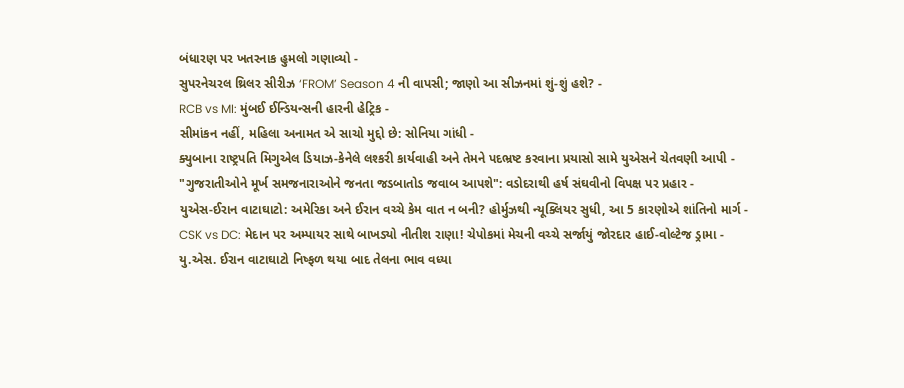બંધારણ પર ખતરનાક હુમલો ગણાવ્યો -
સુપરનેચરલ થ્રિલર સીરીઝ ‘FROM’ Season 4 ની વાપસી; જાણો આ સીઝનમાં શું-શું હશે? -
RCB vs MI: મુંબઈ ઈન્ડિયન્સની હારની હેટ્રિક -
સીમાંકન નહીં, મહિલા અનામત એ સાચો મુદ્દો છે: સોનિયા ગાંધી -
ક્યુબાના રાષ્ટ્રપતિ મિગુએલ ડિયાઝ-કેનેલે લશ્કરી કાર્યવાહી અને તેમને પદભ્રષ્ટ કરવાના પ્રયાસો સામે યુએસને ચેતવણી આપી -
"ગુજરાતીઓને મૂર્ખ સમજનારાઓને જનતા જડબાતોડ જવાબ આપશે": વડોદરાથી હર્ષ સંઘવીનો વિપક્ષ પર પ્રહાર -
યુએસ-ઈરાન વાટાઘાટો: અમેરિકા અને ઈરાન વચ્ચે કેમ વાત ન બની? હોર્મુઝથી ન્યૂક્લિયર સુધી, આ 5 કારણોએ શાંતિનો માર્ગ -
CSK vs DC: મેદાન પર અમ્પાયર સાથે બાખડ્યો નીતીશ રાણા! ચેપોકમાં મેચની વચ્ચે સર્જાયું જોરદાર હાઈ-વોલ્ટેજ ડ્રામા -
યુ.એસ. ઈરાન વાટાઘાટો નિષ્ફળ થયા બાદ તેલના ભાવ વધ્યા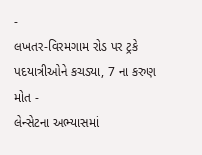-
લખતર-વિરમગામ રોડ પર ટ્રકે પદયાત્રીઓને કચડ્યા, 7 ના કરુણ મોત -
લેન્સેટના અભ્યાસમાં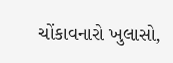ચોંકાવનારો ખુલાસો,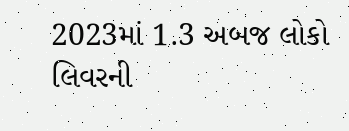2023માં 1.3 અબજ લોકો લિવરની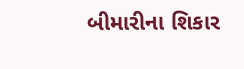બીમારીના શિકાર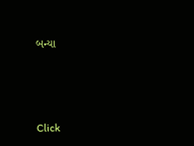બન્યા






Click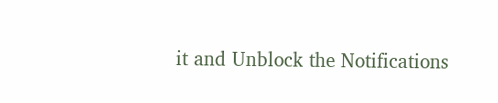it and Unblock the Notifications